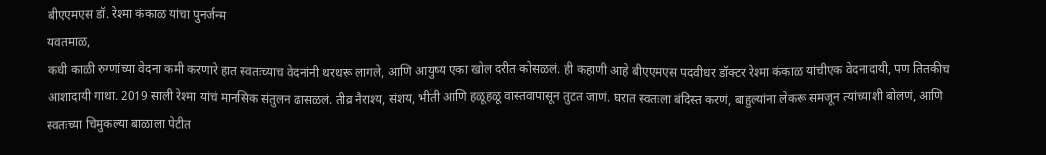बीएएमएस डॉ. रेश्मा कंकाळ यांचा पुनर्जन्म
यवतमाळ,
कधी काळी रुग्णांच्या वेदना कमी करणारे हात स्वतःच्याच वेदनांनी थरथरू लागले, आणि आयुष्य एका खोल दरीत कोसळलं. ही कहाणी आहे बीएएमएस पदवीधर डॉक्टर रेश्मा कंकाळ यांचीएक वेदनादायी, पण तितकीच आशादायी गाथा. 2019 साली रेश्मा यांचं मानसिक संतुलन ढासळलं. तीव्र नैराश्य, संशय, भीती आणि हळूहळू वास्तवापासून तुटत जाणं. घरात स्वतःला बंदिस्त करणं, बाहुल्यांना लेकरू समजून त्यांच्याशी बोलणं, आणि स्वतःच्या चिमुकल्या बाळाला पेटीत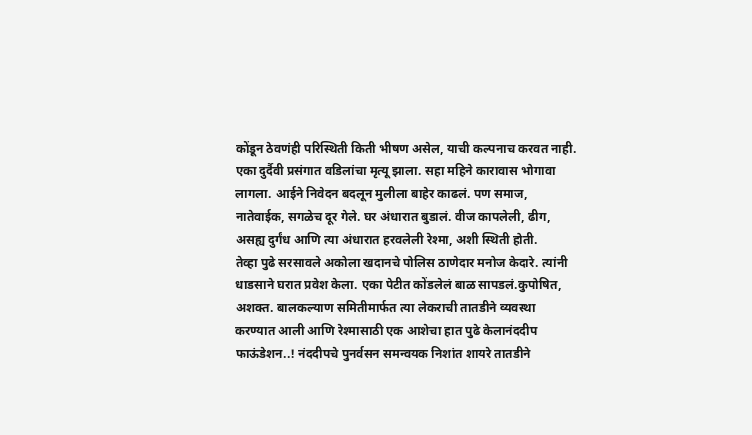कोंडून ठेवणंही परिस्थिती किती भीषण असेल, याची कल्पनाच करवत नाही. एका दुर्दैवी प्रसंगात वडिलांचा मृत्यू झाला. सहा महिने कारावास भोगावा लागला. आईने निवेदन बदलून मुलीला बाहेर काढलं. पण समाज, नातेवाईक, सगळेच दूर गेले. घर अंधारात बुडालं. वीज कापलेली, ढीग, असह्य दुर्गंध आणि त्या अंधारात हरवलेली रेश्मा, अशी स्थिती होती.
तेव्हा पुढे सरसावले अकोला खदानचे पोलिस ठाणेदार मनोज केदारे. त्यांनी धाडसाने घरात प्रवेश केला. एका पेटीत कोंडलेलं बाळ सापडलं.कुपोषित, अशक्त. बालकल्याण समितीमार्फत त्या लेकराची तातडीने व्यवस्था करण्यात आली आणि रेश्मासाठी एक आशेचा हात पुढे केलानंददीप फाऊंडेशन..! नंददीपचे पुनर्वसन समन्वयक निशांत शायरे तातडीने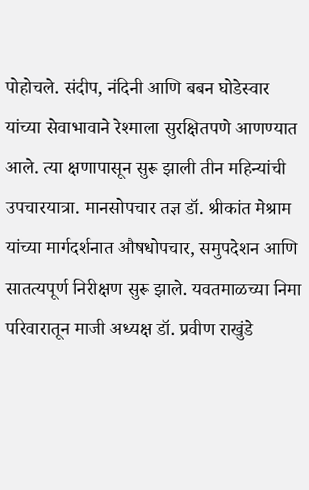पोहोचले. संदीप, नंदिनी आणि बबन घोडेस्वार यांच्या सेवाभावाने रेश्माला सुरक्षितपणे आणण्यात आले. त्या क्षणापासून सुरू झाली तीन महिन्यांची उपचारयात्रा. मानसोपचार तज्ञ डॉ. श्रीकांत मेश्राम यांच्या मार्गदर्शनात औषधोपचार, समुपदेशन आणि सातत्यपूर्ण निरीक्षण सुरू झाले. यवतमाळच्या निमा परिवारातून माजी अध्यक्ष डॉ. प्रवीण राखुंडे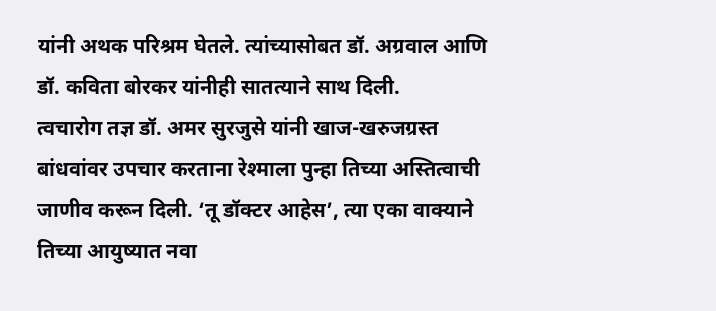यांनी अथक परिश्रम घेतले. त्यांच्यासोबत डॉ. अग्रवाल आणि डॉ. कविता बोरकर यांनीही सातत्याने साथ दिली.
त्वचारोग तज्ञ डॉ. अमर सुरजुसे यांनी खाज-खरुजग्रस्त बांधवांवर उपचार करताना रेश्माला पुन्हा तिच्या अस्तित्वाची जाणीव करून दिली. ‘तू डॉक्टर आहेस’, त्या एका वाक्याने तिच्या आयुष्यात नवा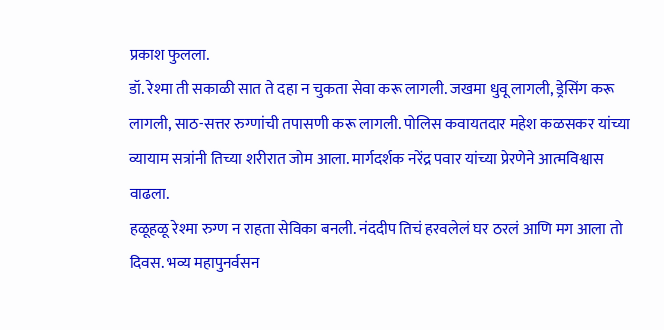प्रकाश फुलला.
डॉ. रेश्मा ती सकाळी सात ते दहा न चुकता सेवा करू लागली. जखमा धुवू लागली, ड्रेसिंग करू लागली, साठ-सत्तर रुग्णांची तपासणी करू लागली. पोलिस कवायतदार महेश कळसकर यांच्या व्यायाम सत्रांनी तिच्या शरीरात जोम आला. मार्गदर्शक नरेंद्र पवार यांच्या प्रेरणेने आत्मविश्वास वाढला.
हळूहळू रेश्मा रुग्ण न राहता सेविका बनली. नंददीप तिचं हरवलेलं घर ठरलं आणि मग आला तो दिवस. भव्य महापुनर्वसन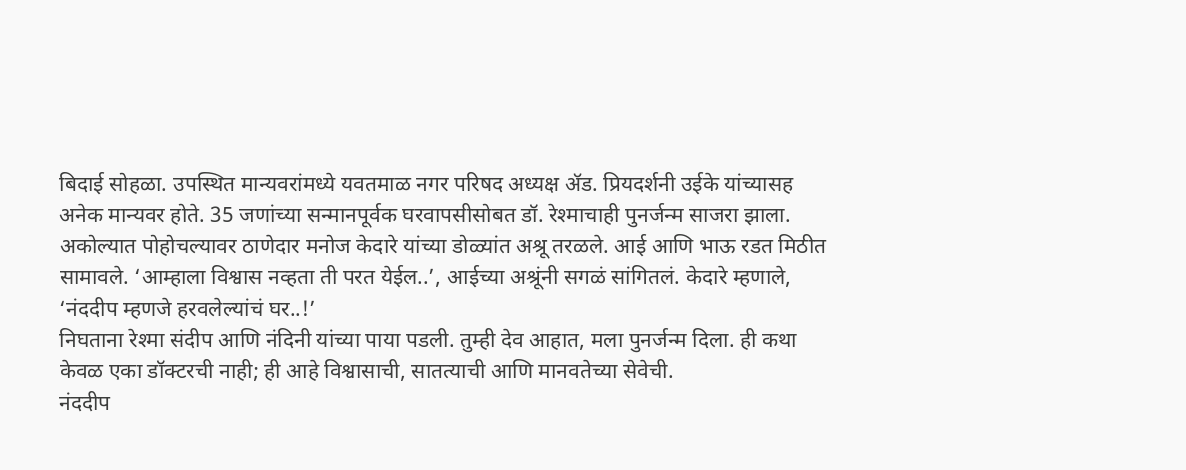बिदाई सोहळा. उपस्थित मान्यवरांमध्ये यवतमाळ नगर परिषद अध्यक्ष ॲड. प्रियदर्शनी उईके यांच्यासह अनेक मान्यवर होते. 35 जणांच्या सन्मानपूर्वक घरवापसीसोबत डॉ. रेश्माचाही पुनर्जन्म साजरा झाला.
अकोल्यात पोहोचल्यावर ठाणेदार मनोज केदारे यांच्या डोळ्यांत अश्रू तरळले. आई आणि भाऊ रडत मिठीत सामावले. ‘आम्हाला विश्वास नव्हता ती परत येईल..’, आईच्या अश्रूंनी सगळं सांगितलं. केदारे म्हणाले, ‘नंददीप म्हणजे हरवलेल्यांचं घर..!’
निघताना रेश्मा संदीप आणि नंदिनी यांच्या पाया पडली. तुम्ही देव आहात, मला पुनर्जन्म दिला. ही कथा केवळ एका डॉक्टरची नाही; ही आहे विश्वासाची, सातत्याची आणि मानवतेच्या सेवेची.
नंददीप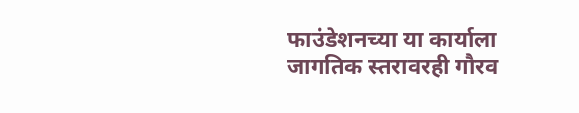फाउंडेशनच्या या कार्याला जागतिक स्तरावरही गौरव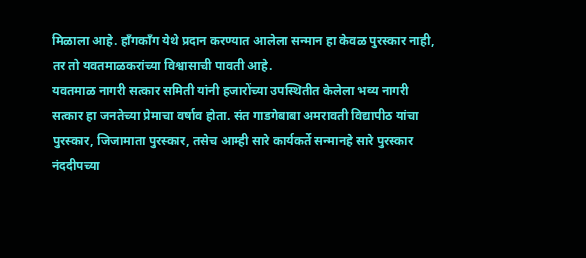मिळाला आहे. हाँगकाँग येथे प्रदान करण्यात आलेला सन्मान हा केवळ पुरस्कार नाही, तर तो यवतमाळकरांच्या विश्वासाची पावती आहे.
यवतमाळ नागरी सत्कार समिती यांनी हजारोंच्या उपस्थितीत केलेला भव्य नागरी सत्कार हा जनतेच्या प्रेमाचा वर्षाव होता. संत गाडगेबाबा अमरावती विद्यापीठ यांचा पुरस्कार, जिजामाता पुरस्कार, तसेच आम्ही सारे कार्यकर्ते सन्मानहे सारे पुरस्कार नंददीपच्या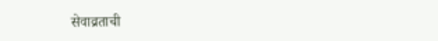सेवाव्रताची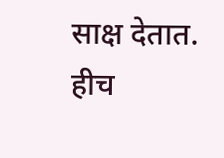साक्ष देतात.
हीच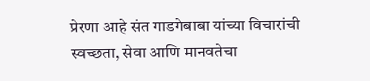प्रेरणा आहे संत गाडगेबाबा यांच्या विचारांची स्वच्छता, सेवा आणि मानवतेचा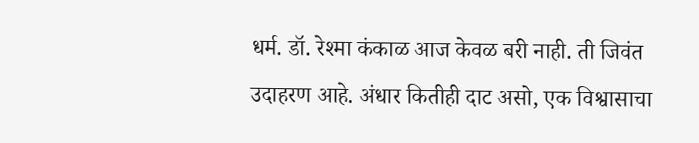धर्म. डॉ. रेश्मा कंकाळ आज केवळ बरी नाही. ती जिवंत उदाहरण आहे. अंधार कितीही दाट असो, एक विश्वासाचा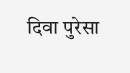दिवा पुरेसा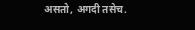असतो, अगदी तसेच.